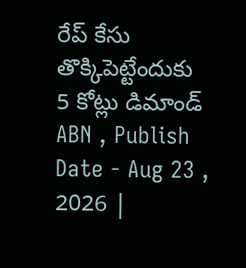రేప్ కేసు తొక్కిపెట్టేందుకు 5 కోట్లు డిమాండ్
ABN , Publish Date - Aug 23 , 2026 |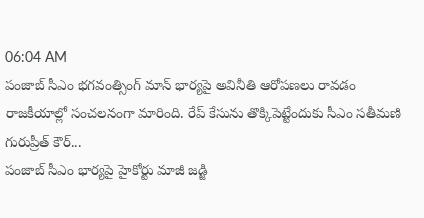06:04 AM
పంజాబ్ సీఎం భగవంత్సింగ్ మాన్ భార్యపై అవినీతి ఆరోపణలు రావడం రాజకీయాల్లో సంచలనంగా మారింది. రేప్ కేసును తొక్కిపెట్టేందుకు సీఎం సతీమణి గురుప్రీత్ కౌర్...
పంజాబ్ సీఎం భార్యపై హైకోర్టు మాజీ జడ్జి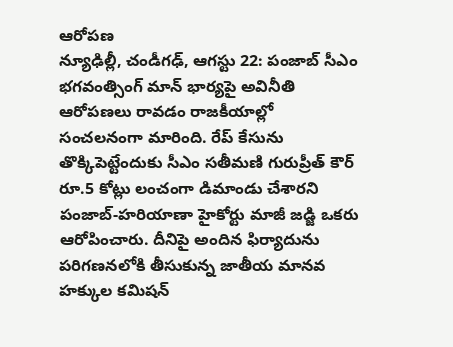ఆరోపణ
న్యూఢిల్లీ, చండీగఢ్, ఆగస్టు 22: పంజాబ్ సీఎం భగవంత్సింగ్ మాన్ భార్యపై అవినీతి ఆరోపణలు రావడం రాజకీయాల్లో సంచలనంగా మారింది. రేప్ కేసును తొక్కిపెట్టేందుకు సీఎం సతీమణి గురుప్రీత్ కౌర్ రూ.5 కోట్లు లంచంగా డిమాండు చేశారని పంజాబ్-హరియాణా హైకోర్టు మాజీ జడ్జి ఒకరు ఆరోపించారు. దీనిపై అందిన ఫిర్యాదును పరిగణనలోకి తీసుకున్న జాతీయ మానవ హక్కుల కమిషన్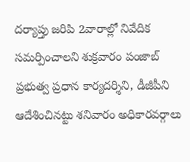దర్యాప్తు జరిపి 2వారాల్లో నివేదిక సమర్పించాలని శుక్రవారం పంజాబ్ ప్రభుత్వ ప్రధాన కార్యదర్శిని, డీజీపీని ఆదేశించినట్టు శనివారం అధికారవర్గాలు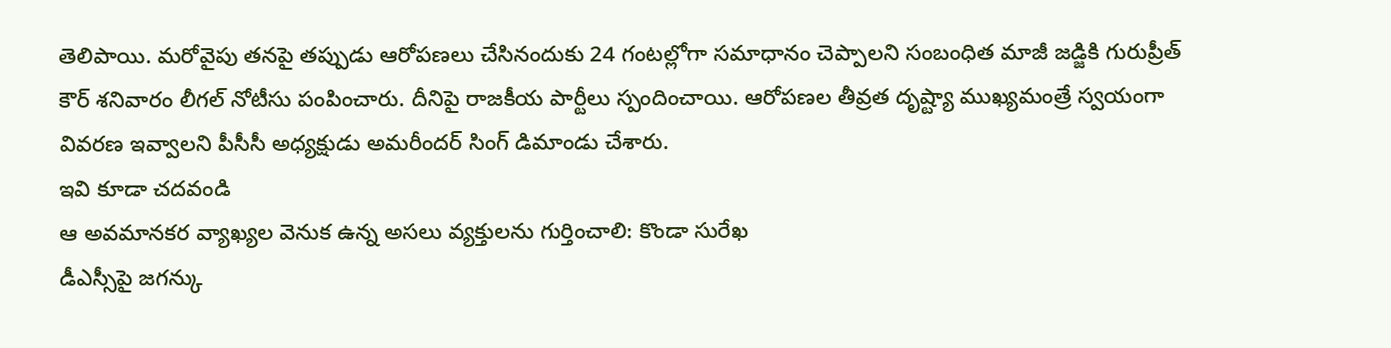తెలిపాయి. మరోవైపు తనపై తప్పుడు ఆరోపణలు చేసినందుకు 24 గంటల్లోగా సమాధానం చెప్పాలని సంబంధిత మాజీ జడ్జికి గురుప్రీత్ కౌర్ శనివారం లీగల్ నోటీసు పంపించారు. దీనిపై రాజకీయ పార్టీలు స్పందించాయి. ఆరోపణల తీవ్రత దృష్ట్యా ముఖ్యమంత్రే స్వయంగా వివరణ ఇవ్వాలని పీసీసీ అధ్యక్షుడు అమరీందర్ సింగ్ డిమాండు చేశారు.
ఇవి కూడా చదవండి
ఆ అవమానకర వ్యాఖ్యల వెనుక ఉన్న అసలు వ్యక్తులను గుర్తించాలి: కొండా సురేఖ
డీఎస్సీపై జగన్కు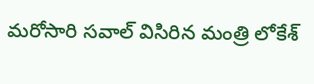మరోసారి సవాల్ విసిరిన మంత్రి లోకేశ్